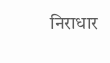निराधार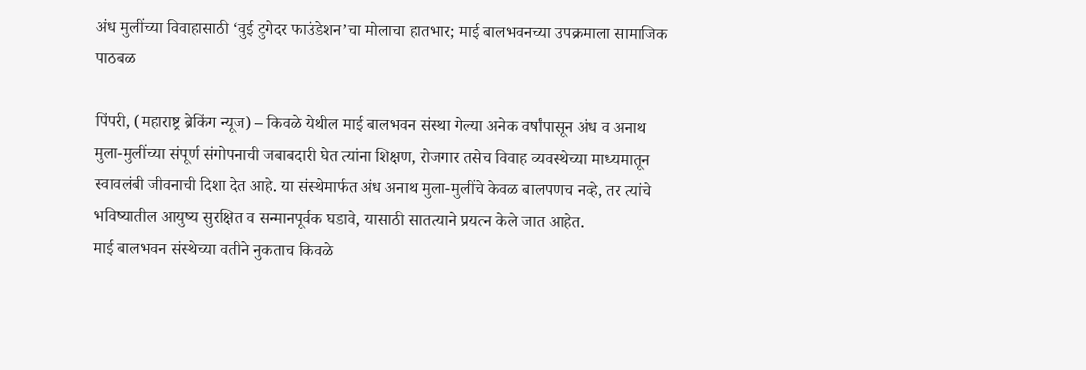अंध मुलींच्या विवाहासाठी ‘वुई टुगेदर फाउंडेशन’चा मोलाचा हातभार; माई बालभवनच्या उपक्रमाला सामाजिक पाठबळ

पिंपरी, (महाराष्ट्र ब्रेकिंग न्यूज) – किवळे येथील माई बालभवन संस्था गेल्या अनेक वर्षांपासून अंध व अनाथ मुला-मुलींच्या संपूर्ण संगोपनाची जबाबदारी घेत त्यांना शिक्षण, रोजगार तसेच विवाह व्यवस्थेच्या माध्यमातून स्वावलंबी जीवनाची दिशा देत आहे. या संस्थेमार्फत अंध अनाथ मुला-मुलींचे केवळ बालपणच नव्हे, तर त्यांचे भविष्यातील आयुष्य सुरक्षित व सन्मानपूर्वक घडावे, यासाठी सातत्याने प्रयत्न केले जात आहेत.
माई बालभवन संस्थेच्या वतीने नुकताच किवळे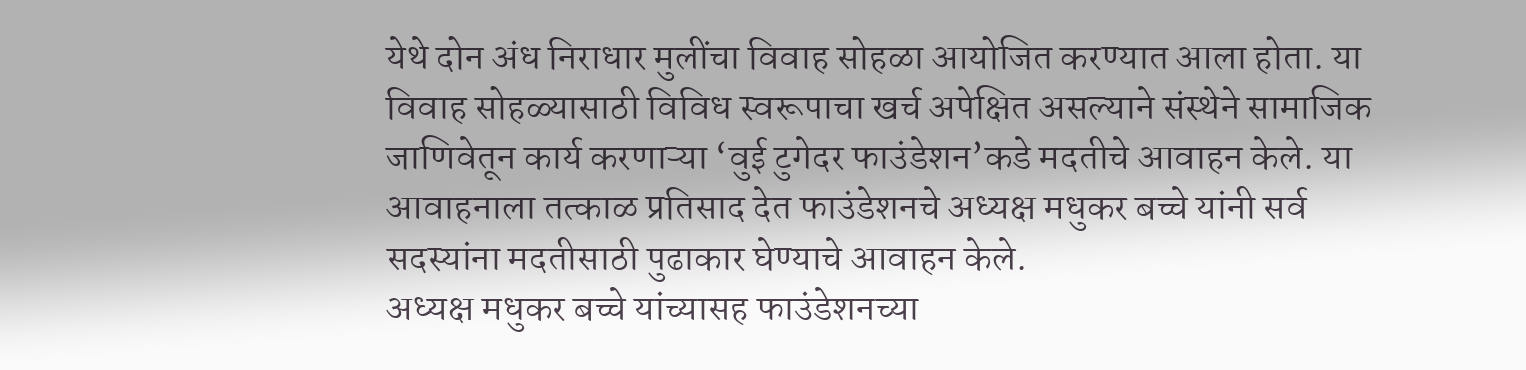येथे दोन अंध निराधार मुलींचा विवाह सोहळा आयोजित करण्यात आला होता. या विवाह सोहळ्यासाठी विविध स्वरूपाचा खर्च अपेक्षित असल्याने संस्थेने सामाजिक जाणिवेतून कार्य करणाऱ्या ‘वुई टुगेदर फाउंडेशन’कडे मदतीचे आवाहन केले. या आवाहनाला तत्काळ प्रतिसाद देत फाउंडेशनचे अध्यक्ष मधुकर बच्चे यांनी सर्व सदस्यांना मदतीसाठी पुढाकार घेण्याचे आवाहन केले.
अध्यक्ष मधुकर बच्चे यांच्यासह फाउंडेशनच्या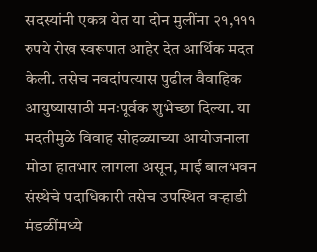सदस्यांनी एकत्र येत या दोन मुलींना २१,१११ रुपये रोख स्वरूपात आहेर देत आर्थिक मदत केली. तसेच नवदांपत्यास पुढील वैवाहिक आयुष्यासाठी मनःपूर्वक शुभेच्छा दिल्या. या मदतीमुळे विवाह सोहळ्याच्या आयोजनाला मोठा हातभार लागला असून, माई बालभवन संस्थेचे पदाधिकारी तसेच उपस्थित वऱ्हाडी मंडळींमध्ये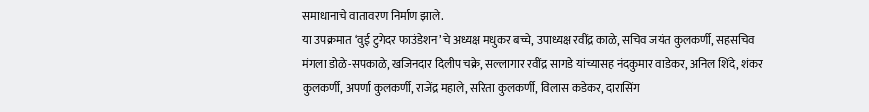समाधानाचे वातावरण निर्माण झाले.
या उपक्रमात ‘वुई टुगेदर फाउंडेशन’चे अध्यक्ष मधुकर बच्चे, उपाध्यक्ष रवींद्र काळे, सचिव जयंत कुलकर्णी, सहसचिव मंगला डोळे-सपकाळे, खजिनदार दिलीप चक्रे, सल्लागार रवींद्र सागडे यांच्यासह नंदकुमार वाडेकर, अनिल शिंदे, शंकर कुलकर्णी, अपर्णा कुलकर्णी, राजेंद्र महाले, सरिता कुलकर्णी, विलास कडेकर, दारासिंग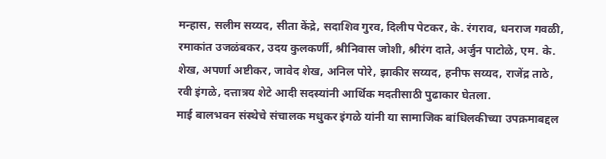मन्हास, सलीम सय्यद, सीता केंद्रे, सदाशिव गुरव, दिलीप पेटकर, के. रंगराव, धनराज गवळी, रमाकांत उजळंबकर, उदय कुलकर्णी, श्रीनिवास जोशी, श्रीरंग दाते, अर्जुन पाटोळे, एम. के. शेख, अपर्णा अष्टीकर, जावेद शेख, अनिल पोरे, झाकीर सय्यद, हनीफ सय्यद, राजेंद्र ताठे, रवी इंगळे, दत्तात्रय शेटे आदी सदस्यांनी आर्थिक मदतीसाठी पुढाकार घेतला.
माई बालभवन संस्थेचे संचालक मधुकर इंगळे यांनी या सामाजिक बांधिलकीच्या उपक्रमाबद्दल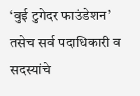‘वुई टुगेदर फाउंडेशन’ तसेच सर्व पदाधिकारी व सदस्यांचे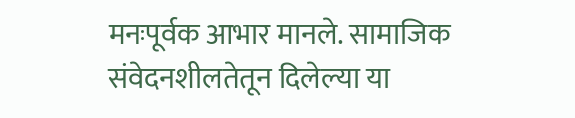मनःपूर्वक आभार मानले. सामाजिक संवेदनशीलतेतून दिलेल्या या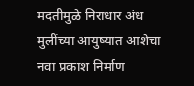मदतीमुळे निराधार अंध मुलींच्या आयुष्यात आशेचा नवा प्रकाश निर्माण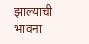झाल्याची भावना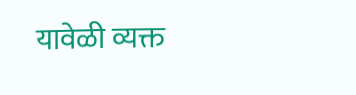यावेळी व्यक्त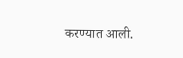करण्यात आली.